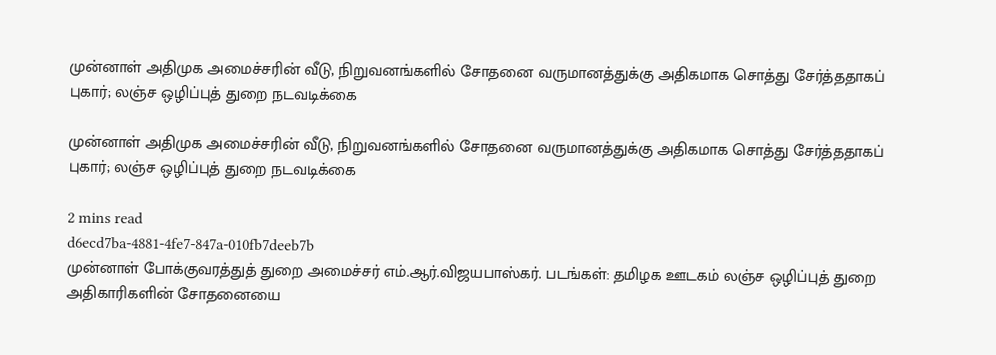முன்னாள் அதிமுக அமைச்சரின் வீடு, நிறுவனங்களில் சோதனை வருமானத்துக்கு அதிகமாக சொத்து சேர்த்ததாகப் புகார்; லஞ்ச ஒழிப்புத் துறை நடவடிக்கை

முன்னாள் அதிமுக அமைச்சரின் வீடு, நிறுவனங்களில் சோதனை வருமானத்துக்கு அதிகமாக சொத்து சேர்த்ததாகப் புகார்; லஞ்ச ஒழிப்புத் துறை நடவடிக்கை

2 mins read
d6ecd7ba-4881-4fe7-847a-010fb7deeb7b
முன்னாள் போக்குவரத்துத் துறை அமைச்சர் எம்.ஆர்.விஜயபாஸ்கர். படங்கள்: தமிழக ஊடகம் லஞ்ச ஒழிப்புத் துறை அதிகாரிகளின் சோதனையை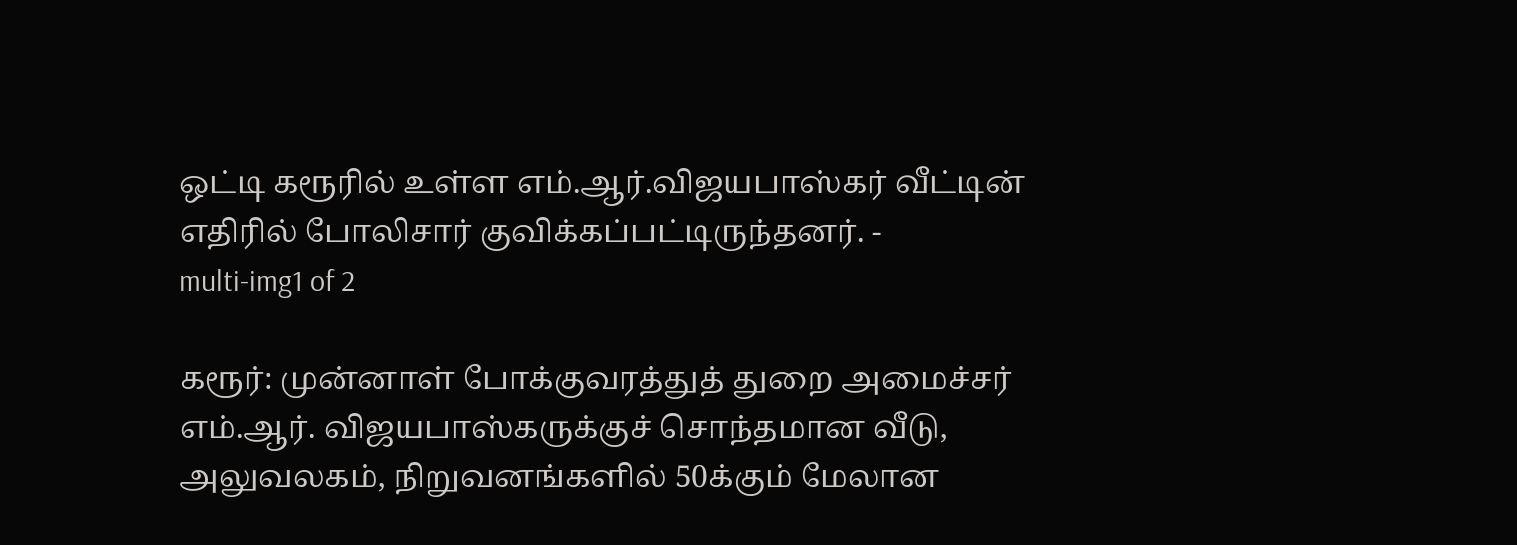ஒட்டி கரூரில் உள்ள எம்.ஆர்.விஜயபாஸ்கர் வீட்டின் எதிரில் போலிசார் குவிக்கப்பட்டிருந்தனர். -
multi-img1 of 2

கரூர்: முன்னாள் போக்குவரத்துத் துறை அமைச்சர் எம்.ஆர். விஜயபாஸ்கருக்குச் சொந்தமான வீடு, அலுவலகம், நிறுவனங்களில் 50க்கும் மேலான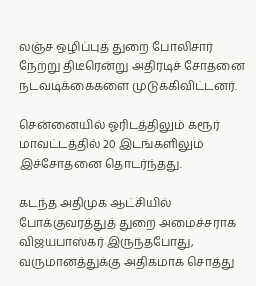லஞ்ச ஒழிப்புத் துறை போலிசார் நேற்று திடீரென்று அதிரடிச் சோதனை நடவடிக்கைகளை முடுக்கிவிட்டனர்.

சென்னையில் ஓரிடத்திலும் கரூர் மாவட்டத்தில் 20 இடங்களிலும் இச்சோதனை தொடர்ந்தது.

கடந்த அதிமுக ஆட்சியில் போக்குவரத்துத் துறை அமைச்சராக விஜயபாஸ்கர் இருந்தபோது, வருமானத்துக்கு அதிகமாக சொத்து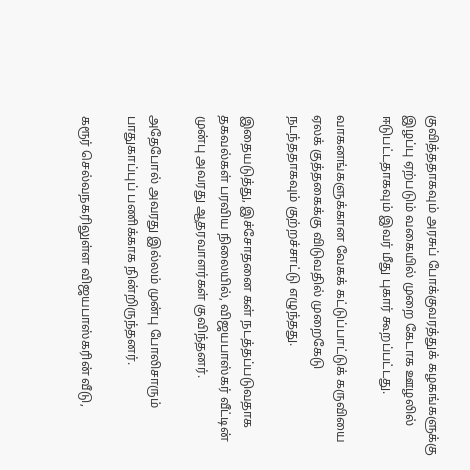குவித்ததாகவும் அரசுப் போக்குவரத்துக் கழகங்களுக்கு இழப்பு ஏற்படும் வகையில் முறை கேடாக ஊழலில் ஈடுபட்டதாகவும் இவர் மீது புகார் கூறப்பட்டது.

வாகனங்களுக்கான வேகக் கட்டுப்பாட்டுக் கருவியை ஏலக் குத்தகைக்கு விடுவதில் முறைகேடு நடந்ததாகவும் குற்றச்சாட்டு எழுந்தது.

இதையடுத்து, இச்சோதனை கள் நடத்தப்படுவதாக தகவல்கள் பரவிய நிலையில், விஜயபாஸ்கர் வீட்டின் முன்பு அவரது ஆதரவாளர்கள் குவிந்தனர்.

அதேபோல் அவரது இல்லம் முன்பு போலிசாரும் பாதுகாப்புப் பணிக்காக நின்றிருந்தனர்.

கரூர் செல்வநகரிலுள்ள விஜயபாஸ்கரின் வீடு,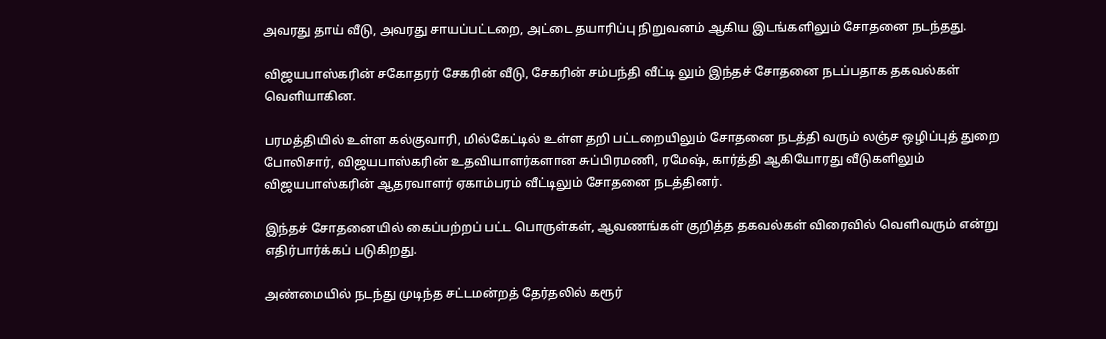அவரது தாய் வீடு, அவரது சாயப்பட்டறை, அட்டை தயாரிப்பு நிறுவனம் ஆகிய இடங்களிலும் சோதனை நடந்தது.

விஜயபாஸ்கரின் சகோதரர் சேகரின் வீடு, சேகரின் சம்பந்தி வீட்டி லும் இந்தச் சோதனை நடப்பதாக தகவல்கள் வெளியாகின.

பரமத்தியில் உள்ள கல்குவாரி, மில்கேட்டில் உள்ள தறி பட்டறையிலும் சோதனை நடத்தி வரும் லஞ்ச ஒழிப்புத் துறை போலிசார், விஜயபாஸ்கரின் உதவியாளர்களான சுப்பிரமணி, ரமேஷ், கார்த்தி ஆகியோரது வீடுகளிலும் விஜயபாஸ்கரின் ஆதரவாளர் ஏகாம்பரம் வீட்டிலும் சோதனை நடத்தினர்.

இந்தச் சோதனையில் கைப்பற்றப் பட்ட பொருள்கள், ஆவணங்கள் குறித்த தகவல்கள் விரைவில் வெளிவரும் என்று எதிர்பார்க்கப் படுகிறது.

அண்மையில் நடந்து முடிந்த சட்டமன்றத் தேர்தலில் கரூர்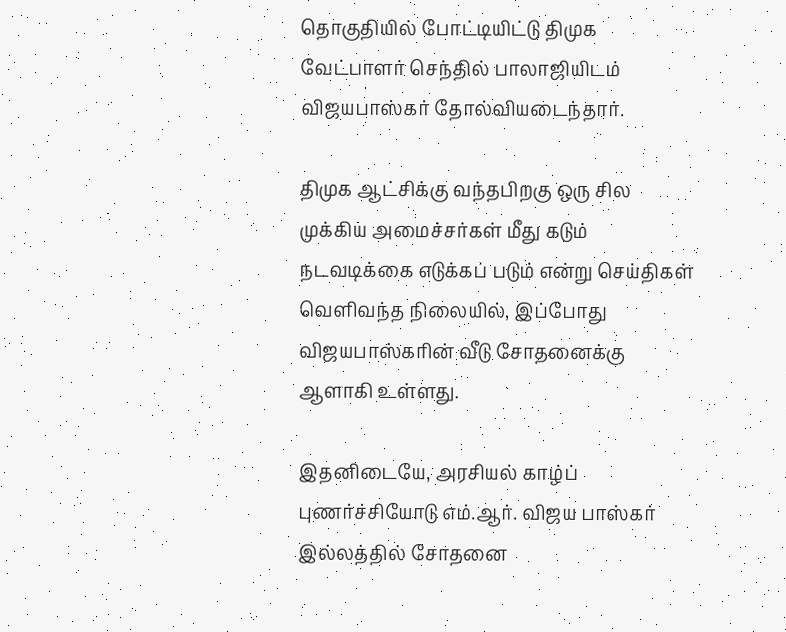தொகுதியில் போட்டியிட்டு திமுக வேட்பாளர் செந்தில் பாலாஜியிடம் விஜயபாஸ்கர் தோல்வியடைந்தார்.

திமுக ஆட்சிக்கு வந்தபிறகு ஒரு சில முக்கிய அமைச்சர்கள் மீது கடும் நடவடிக்கை எடுக்கப் படும் என்று செய்திகள் வெளிவந்த நிலையில், இப்போது விஜயபாஸ்கரின் வீடு சோதனைக்கு ஆளாகி உள்ளது.

இதனிடையே, அரசியல் காழ்ப் புணர்ச்சியோடு எம்.ஆர். விஜய பாஸ்கர் இல்லத்தில் சோதனை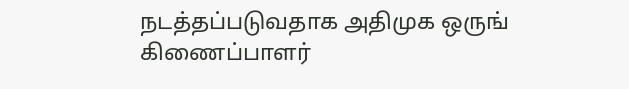நடத்தப்படுவதாக அதிமுக ஒருங் கிணைப்பாளர்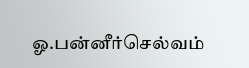ஓ.பன்னீர்செல்வம்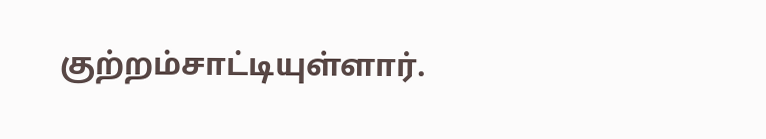குற்றம்சாட்டியுள்ளார்.